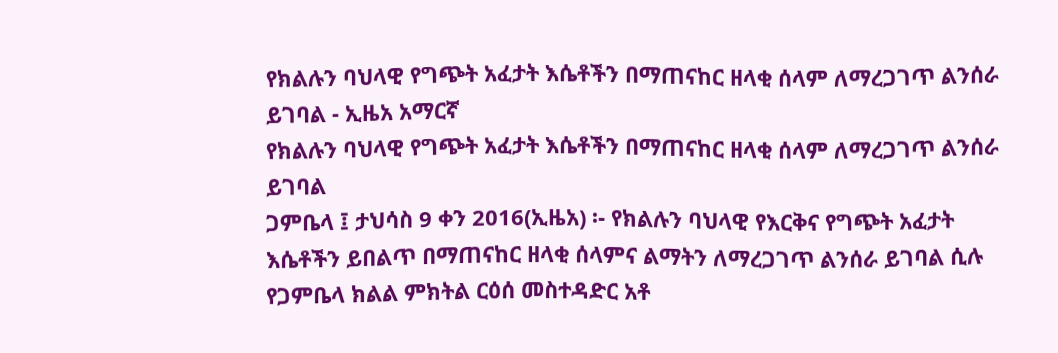የክልሉን ባህላዊ የግጭት አፈታት እሴቶችን በማጠናከር ዘላቂ ሰላም ለማረጋገጥ ልንሰራ ይገባል - ኢዜአ አማርኛ
የክልሉን ባህላዊ የግጭት አፈታት እሴቶችን በማጠናከር ዘላቂ ሰላም ለማረጋገጥ ልንሰራ ይገባል
ጋምቤላ ፤ ታህሳስ 9 ቀን 2016(ኢዜአ) ፡- የክልሉን ባህላዊ የእርቅና የግጭት አፈታት እሴቶችን ይበልጥ በማጠናከር ዘላቂ ሰላምና ልማትን ለማረጋገጥ ልንሰራ ይገባል ሲሉ የጋምቤላ ክልል ምክትል ርዕሰ መስተዳድር አቶ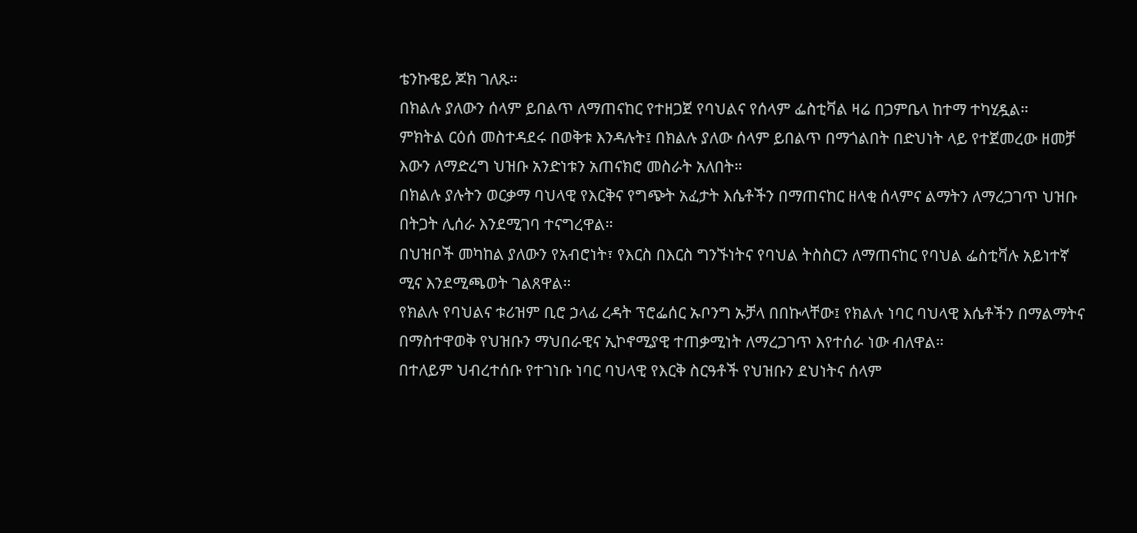ቴንኩዌይ ጆክ ገለጹ።
በክልሉ ያለውን ሰላም ይበልጥ ለማጠናከር የተዘጋጀ የባህልና የሰላም ፌስቲቫል ዛሬ በጋምቤላ ከተማ ተካሂዷል።
ምክትል ርዕሰ መስተዳደሩ በወቅቱ እንዳሉት፤ በክልሉ ያለው ሰላም ይበልጥ በማጎልበት በድህነት ላይ የተጀመረው ዘመቻ እውን ለማድረግ ህዝቡ አንድነቱን አጠናክሮ መስራት አለበት።
በክልሉ ያሉትን ወርቃማ ባህላዊ የእርቅና የግጭት አፈታት እሴቶችን በማጠናከር ዘላቂ ሰላምና ልማትን ለማረጋገጥ ህዝቡ በትጋት ሊሰራ እንደሚገባ ተናግረዋል።
በህዝቦች መካከል ያለውን የአብሮነት፣ የእርስ በእርስ ግንኙነትና የባህል ትስስርን ለማጠናከር የባህል ፌስቲቫሉ አይነተኛ ሚና እንደሚጫወት ገልጸዋል።
የክልሉ የባህልና ቱሪዝም ቢሮ ኃላፊ ረዳት ፕሮፌሰር ኡቦንግ ኡቻላ በበኩላቸው፤ የክልሉ ነባር ባህላዊ እሴቶችን በማልማትና በማስተዋወቅ የህዝቡን ማህበራዊና ኢኮኖሚያዊ ተጠቃሚነት ለማረጋገጥ እየተሰራ ነው ብለዋል።
በተለይም ህብረተሰቡ የተገነቡ ነባር ባህላዊ የእርቅ ስርዓቶች የህዝቡን ደህነትና ሰላም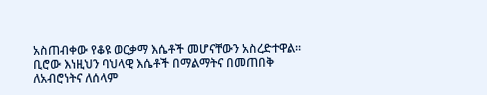አስጠብቀው የቆዩ ወርቃማ እሴቶች መሆናቸውን አስረድተዋል።
ቢሮው እነዚህን ባህላዊ እሴቶች በማልማትና በመጠበቅ ለአብሮነትና ለሰላም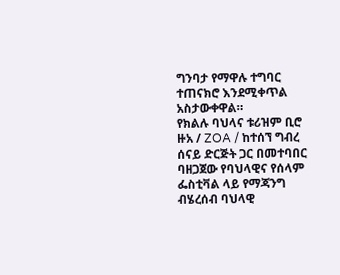ግንባታ የማዋሉ ተግባር ተጠናክሮ እንደሚቀጥል አስታውቀዋል።
የክልሉ ባህላና ቱሪዝም ቢሮ ዙአ / ZOA / ከተሰኘ ግብረ ሰናይ ድርጅት ጋር በመተባበር ባዘጋጀው የባህላዊና የሰላም ፌስቲቫል ላይ የማጃንግ ብሄረሰብ ባህላዊ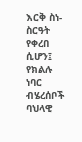እርቅ ስነ-ስርዓት የቀረበ ሲሆን፤ የክልሉ ነባር ብሄረሰቦች ባህላዊ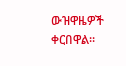ውዝዋዜዎች ቀርበዋል።